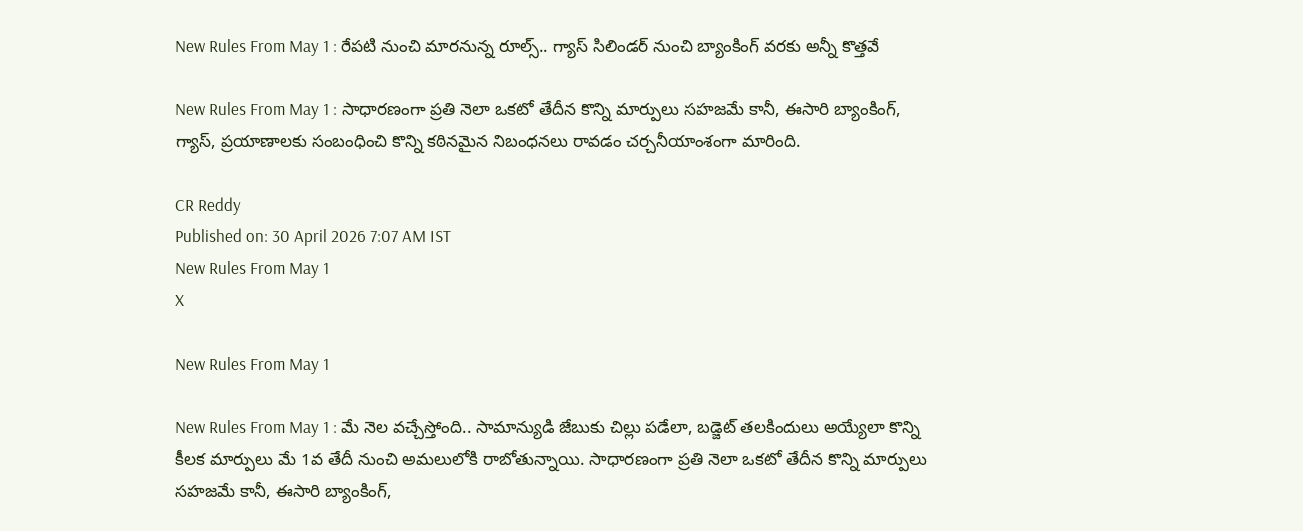New Rules From May 1 : రేపటి నుంచి మారనున్న రూల్స్.. గ్యాస్ సిలిండర్ నుంచి బ్యాంకింగ్ వరకు అన్నీ కొత్తవే

New Rules From May 1 : సాధారణంగా ప్రతి నెలా ఒకటో తేదీన కొన్ని మార్పులు సహజమే కానీ, ఈసారి బ్యాంకింగ్, గ్యాస్, ప్రయాణాలకు సంబంధించి కొన్ని కఠినమైన నిబంధనలు రావడం చర్చనీయాంశంగా మారింది.

CR Reddy
Published on: 30 April 2026 7:07 AM IST
New Rules From May 1
X

New Rules From May 1

New Rules From May 1 : మే నెల వచ్చేస్తోంది.. సామాన్యుడి జేబుకు చిల్లు పడేలా, బడ్జెట్ తలకిందులు అయ్యేలా కొన్ని కీలక మార్పులు మే 1వ తేదీ నుంచి అమలులోకి రాబోతున్నాయి. సాధారణంగా ప్రతి నెలా ఒకటో తేదీన కొన్ని మార్పులు సహజమే కానీ, ఈసారి బ్యాంకింగ్,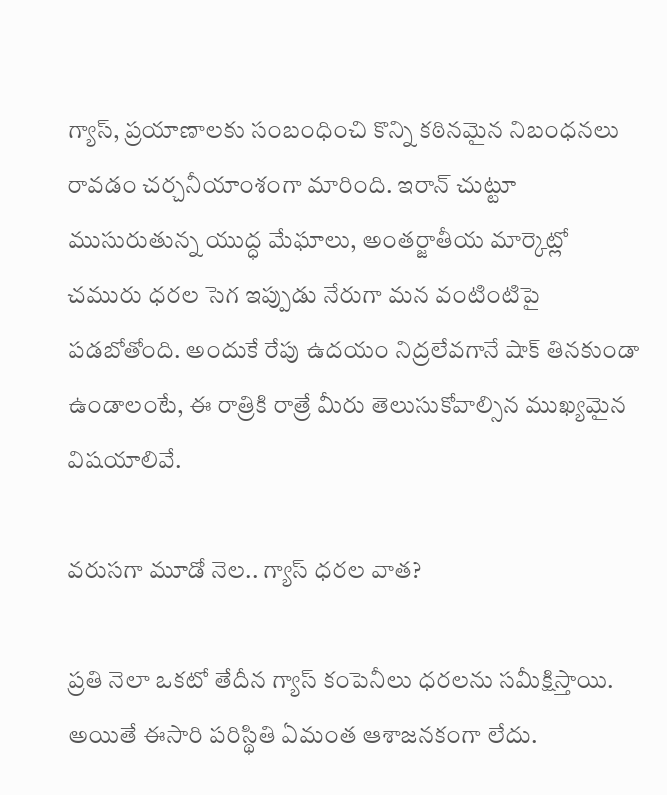గ్యాస్, ప్రయాణాలకు సంబంధించి కొన్ని కఠినమైన నిబంధనలు రావడం చర్చనీయాంశంగా మారింది. ఇరాన్ చుట్టూ ముసురుతున్న యుద్ధ మేఘాలు, అంతర్జాతీయ మార్కెట్లో చమురు ధరల సెగ ఇప్పుడు నేరుగా మన వంటింటిపై పడబోతోంది. అందుకే రేపు ఉదయం నిద్రలేవగానే షాక్ తినకుండా ఉండాలంటే, ఈ రాత్రికి రాత్రే మీరు తెలుసుకోవాల్సిన ముఖ్యమైన విషయాలివే.

వరుసగా మూడో నెల.. గ్యాస్ ధరల వాత?

ప్రతి నెలా ఒకటో తేదీన గ్యాస్ కంపెనీలు ధరలను సమీక్షిస్తాయి. అయితే ఈసారి పరిస్థితి ఏమంత ఆశాజనకంగా లేదు.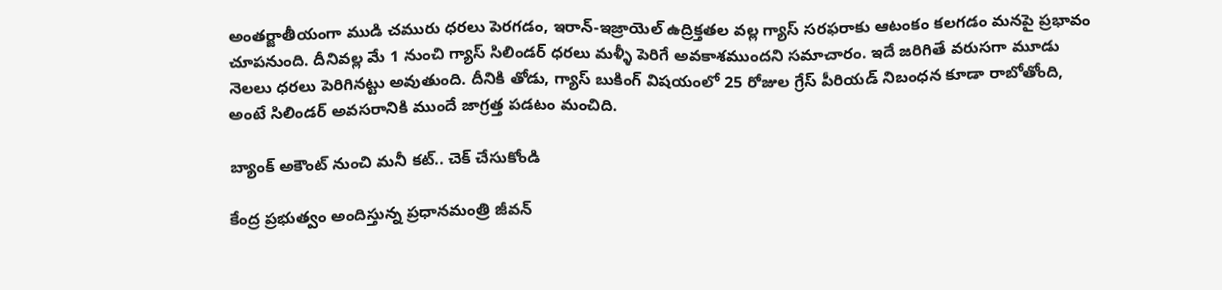అంతర్జాతీయంగా ముడి చమురు ధరలు పెరగడం, ఇరాన్-ఇజ్రాయెల్ ఉద్రిక్తతల వల్ల గ్యాస్ సరఫరాకు ఆటంకం కలగడం మనపై ప్రభావం చూపనుంది. దీనివల్ల మే 1 నుంచి గ్యాస్ సిలిండర్ ధరలు మళ్ళీ పెరిగే అవకాశముందని సమాచారం. ఇదే జరిగితే వరుసగా మూడు నెలలు ధరలు పెరిగినట్టు అవుతుంది. దీనికి తోడు, గ్యాస్ బుకింగ్ విషయంలో 25 రోజుల గ్రేస్ పీరియడ్ నిబంధన కూడా రాబోతోంది, అంటే సిలిండర్ అవసరానికి ముందే జాగ్రత్త పడటం మంచిది.

బ్యాంక్ అకౌంట్ నుంచి మనీ కట్.. చెక్ చేసుకోండి

కేంద్ర ప్రభుత్వం అందిస్తున్న ప్రధానమంత్రి జీవన్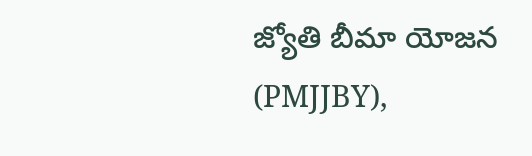జ్యోతి బీమా యోజన (PMJJBY),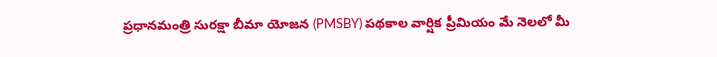ప్రధానమంత్రి సురక్షా బీమా యోజన (PMSBY) పథకాల వార్షిక ప్రీమియం మే నెలలో మీ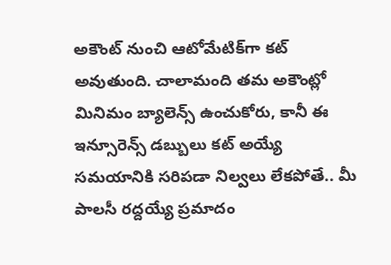అకౌంట్ నుంచి ఆటోమేటిక్‌గా కట్ అవుతుంది. చాలామంది తమ అకౌంట్లో మినిమం బ్యాలెన్స్ ఉంచుకోరు, కానీ ఈ ఇన్సూరెన్స్ డబ్బులు కట్ అయ్యే సమయానికి సరిపడా నిల్వలు లేకపోతే.. మీ పాలసీ రద్దయ్యే ప్రమాదం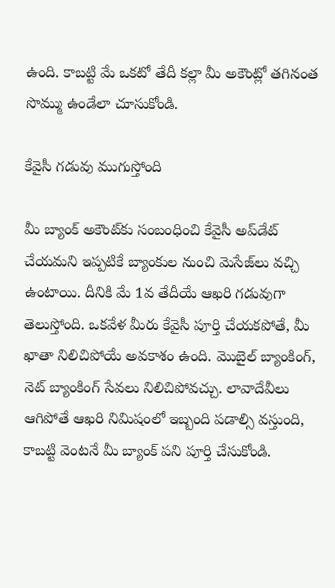ఉంది. కాబట్టి మే ఒకటో తేదీ కల్లా మీ అకౌంట్లో తగినంత సొమ్ము ఉండేలా చూసుకోండి.

కేవైసీ గడువు ముగుస్తోంది

మీ బ్యాంక్ అకౌంట్‌కు సంబంధించి కేవైసీ అప్‌డేట్ చేయమని ఇప్పటికే బ్యాంకుల నుంచి మెసేజ్‌లు వచ్చి ఉంటాయి. దీనికి మే 1వ తేదీయే ఆఖరి గడువుగా తెలుస్తోంది. ఒకవేళ మీరు కేవైసీ పూర్తి చేయకపోతే, మీ ఖాతా నిలిచిపోయే అవకాశం ఉంది. మొబైల్ బ్యాంకింగ్, నెట్ బ్యాంకింగ్ సేవలు నిలిచిపోవచ్చు. లావాదేవీలు ఆగిపోతే ఆఖరి నిమిషంలో ఇబ్బంది పడాల్సి వస్తుంది, కాబట్టి వెంటనే మీ బ్యాంక్ పని పూర్తి చేసుకోండి.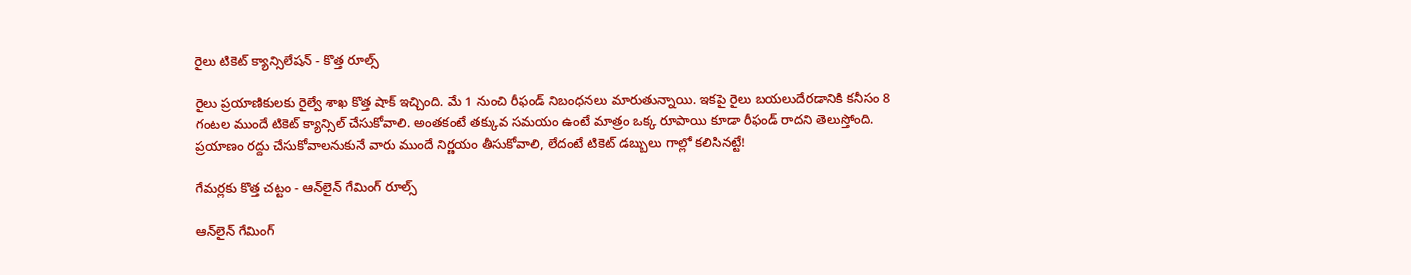రైలు టికెట్ క్యాన్సిలేషన్ - కొత్త రూల్స్

రైలు ప్రయాణికులకు రైల్వే శాఖ కొత్త షాక్ ఇచ్చింది. మే 1 నుంచి రీఫండ్ నిబంధనలు మారుతున్నాయి. ఇకపై రైలు బయలుదేరడానికి కనీసం 8 గంటల ముందే టికెట్ క్యాన్సిల్ చేసుకోవాలి. అంతకంటే తక్కువ సమయం ఉంటే మాత్రం ఒక్క రూపాయి కూడా రీఫండ్ రాదని తెలుస్తోంది. ప్రయాణం రద్దు చేసుకోవాలనుకునే వారు ముందే నిర్ణయం తీసుకోవాలి, లేదంటే టికెట్ డబ్బులు గాల్లో కలిసినట్టే!

గేమర్లకు కొత్త చట్టం - ఆన్‌లైన్ గేమింగ్ రూల్స్

ఆన్‌లైన్ గేమింగ్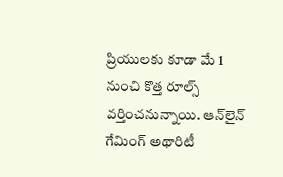ప్రియులకు కూడా మే 1 నుంచి కొత్త రూల్స్ వర్తించనున్నాయి. ఆన్‌లైన్ గేమింగ్ అథారిటీ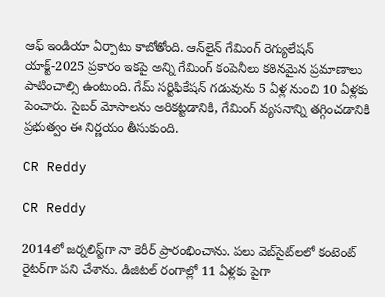ఆఫ్ ఇండియా ఏర్పాటు కాబోతోంది. ఆన్‌లైన్ గేమింగ్ రెగ్యులేషన్ యాక్ట్-2025 ప్రకారం ఇకపై అన్ని గేమింగ్ కంపెనీలు కఠినమైన ప్రమాణాలు పాటించాల్సి ఉంటుంది. గేమ్ సర్టిఫికేషన్ గడువును 5 ఏళ్ల నుంచి 10 ఏళ్లకు పెంచారు. సైబర్ మోసాలను అరికట్టడానికి, గేమింగ్ వ్యసనాన్ని తగ్గించడానికి ప్రభుత్వం ఈ నిర్ణయం తీసుకుంది.

CR Reddy

CR Reddy

2014లో జర్నలిస్ట్‌గా నా కెరీర్ ప్రారంభించాను. పలు వెబ్‌సైట్‌లలో కంటెంట్ రైటర్‌గా పని చేశాను. డిజిటల్‌ రంగాల్లో 11 ఏళ్లకు పైగా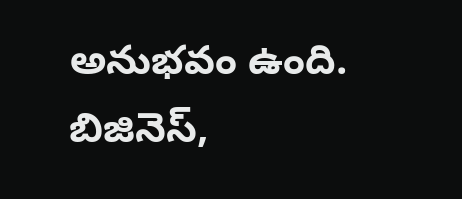అనుభవం ఉంది. బిజినెస్,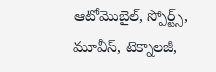ఆటోమొబైల్, స్పోర్ట్స్, మూవీస్, టెక్నాలజీ,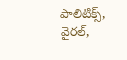పాలిటిక్స్, వైరల్,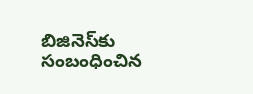బిజినెస్‌కు సంబంధించిన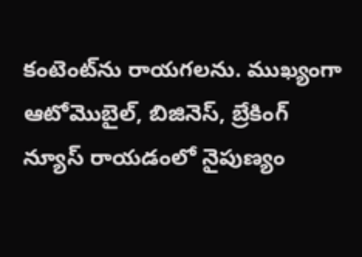కంటెంట్‌ను రాయగలను. ముఖ్యంగా ఆటోమొబైల్, బిజినెస్, బ్రేకింగ్ న్యూస్ రాయడంలో నైపుణ్యం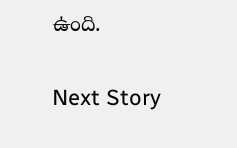ఉంది.

Next Story